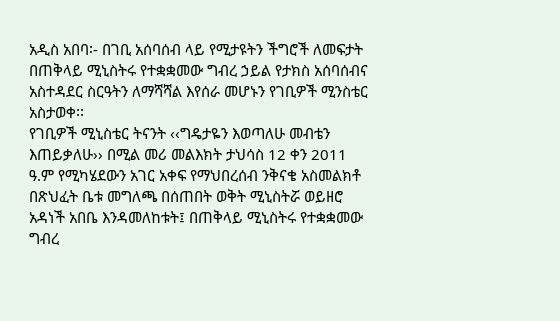አዲስ አበባ፡- በገቢ አሰባሰብ ላይ የሚታዩትን ችግሮች ለመፍታት በጠቅላይ ሚኒስትሩ የተቋቋመው ግብረ ኃይል የታክስ አሰባሰብና አስተዳደር ስርዓትን ለማሻሻል እየሰራ መሆኑን የገቢዎች ሚንስቴር አስታወቀ፡፡
የገቢዎች ሚኒስቴር ትናንት ‹‹ግዴታዬን እወጣለሁ መብቴን እጠይቃለሁ›› በሚል መሪ መልእክት ታህሳስ 12 ቀን 2011 ዓ.ም የሚካሄደውን አገር አቀፍ የማህበረሰብ ንቅናቄ አስመልክቶ በጽህፈት ቤቱ መግለጫ በሰጠበት ወቅት ሚኒስትሯ ወይዘሮ አዳነች አበቤ እንዳመለከቱት፤ በጠቅላይ ሚኒስትሩ የተቋቋመው ግብረ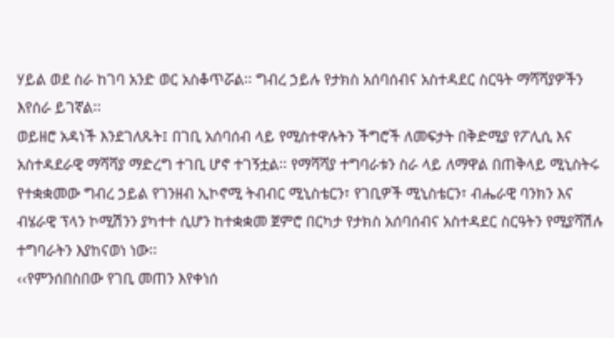ሃይል ወደ ስራ ከገባ አንድ ወር አስቆጥሯል፡፡ ግብረ ኃይሉ የታክስ አሰባሰብና አስተዳደር ስርዓት ማሻሻያዎችን እየሰራ ይገኛል፡፡
ወይዘሮ አዳነች እንደገለጹት፤ በገቢ አሰባሰብ ላይ የሚስተዋሉትን ችግሮች ለመፍታት በቅድሚያ የፖሊሲ እና አስተዳደራዊ ማሻሻያ ማድረግ ተገቢ ሆኖ ተገኝቷል፡፡ የማሻሻያ ተግባራቱን ስራ ላይ ለማዋል በጠቅላይ ሚኒስትሩ የተቋቋመው ግብረ ኃይል የገንዘብ ኢኮኖሚ ትብብር ሚኒስቴርን፣ የገቢዎች ሚኒስቴርን፣ ብሔራዊ ባንክን እና ብሄራዊ ፕላን ኮሚሽንን ያካተተ ሲሆን ከተቋቋመ ጀምሮ በርካታ የታክስ አሰባሰብና አስተዳደር ስርዓትን የሚያሻሽሉ ተግባራትን እያከናወነ ነው፡፡
‹‹የምንሰበስበው የገቢ መጠን እየቀነሰ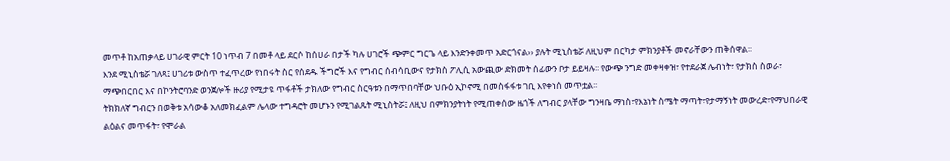መጥቶ ከአጠቃላይ ሀገራዊ ምርት 10 ነጥብ 7 በመቶ ላይ ደርሶ ከሰሀራ በታች ካሉ ሀገሮች ጭምር ግርጌ ላይ እንድንቀመጥ አድርጎናል›› ያሉት ሚኒስቴሯ ለዚህም በርካታ ምክንያቶች መኖራቸውን ጠቅሰዋል፡፡
እንደ ሚኒስቴሯ ገለጻ፤ ሀገሪቱ ውስጥ ተፈጥረው የነበሩት ስር የሰደዱ ችግሮች እና የግብር ሰብሳቢውና የታክስ ፖሊሲ አውጪው ድክመት ሰፊውን ቦታ ይይዛሉ፡፡ የውጭ ንግድ መቀዛቀዝ፣ የተደራጀ ሌብነት፣ የታክስ ስወራ፣ ማጭበርበር እና በኮንትሮባንድ ወንጀሎች ዙሪያ የሚታዩ ጥፋቶች ታክለው የግብር ስርዓቱን በማጥበባቸው ህቡዕ ኢኮኖሚ በመስፋፋቱ ገቢ እየቀነሰ መጥቷል፡፡
ትክክለኛ ግብርን በወቅቱ አሳውቆ አለመክፈልም ሌላው ተግዳሮት መሆኑን የሚገልጹት ሚኒስትሯ፤ ለዚህ በምክንያትነት የሚጠቀሰው ዜጎች ለግብር ያላቸው ግንዛቤ ማነስ፣የእኔነት ስሜት ማጣት፣የታማኝነት መውረድ፣የማህበራዊ ልዕልና መጥፋት፣ የሞራል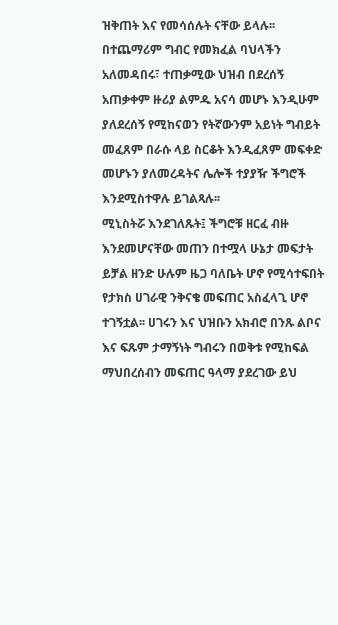ዝቅጠት እና የመሳሰሉት ናቸው ይላሉ፡፡ በተጨማሪም ግብር የመክፈል ባህላችን አለመዳበሩ፣ ተጠቃሚው ህዝብ በደረሰኝ አጠቃቀም ዙሪያ ልምዱ አናሳ መሆኑ እንዲሁም ያለደረሰኝ የሚከናወን የትኛውንም አይነት ግብይት መፈጸም በራሱ ላይ ስርቆት እንዲፈጸም መፍቀድ መሆኑን ያለመረዳትና ሌሎች ተያያዥ ችግሮች እንደሚስተዋሉ ይገልጻሉ፡፡
ሚኒስትሯ እንደገለጹት፤ ችግሮቹ ዘርፈ ብዙ እንደመሆናቸው መጠን በተሟላ ሁኔታ መፍታት ይቻል ዘንድ ሁሉም ዜጋ ባለቤት ሆኖ የሚሳተፍበት የታክስ ሀገራዊ ንቅናቄ መፍጠር አስፈላጊ ሆኖ ተገኝቷል፡፡ ሀገሩን እና ህዝቡን አክብሮ በንጹ ልቦና እና ፍጹም ታማኝነት ግብሩን በወቅቱ የሚከፍል ማህበረሰብን መፍጠር ዓላማ ያደረገው ይህ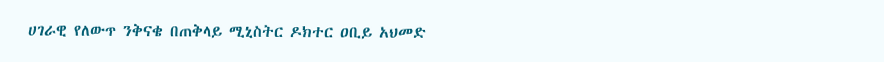ሀገራዊ የለውጥ ንቅናቄ በጠቅላይ ሚኒስትር ዶክተር ዐቢይ አህመድ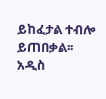ይከፈታል ተብሎ ይጠበቃል፡፡
አዲስ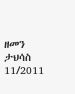ዘመን ታህሳስ 11/2011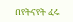በየትናየት ፈሩ